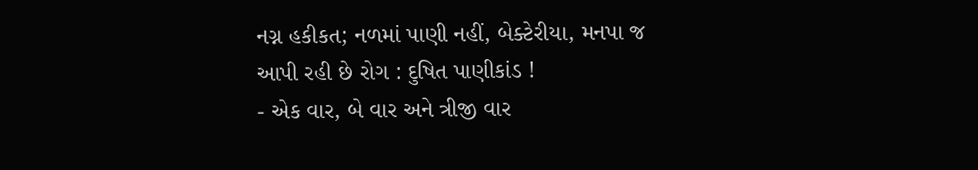નગ્ન હકીકત; નળમાં પાણી નહીં, બેક્ટેરીયા, મનપા જ આપી રહી છે રોગ : દુષિત પાણીકાંડ !
- એક વાર, બે વાર અને ત્રીજી વાર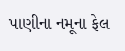પાણીના નમૂના ફેલ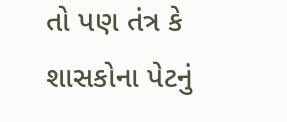તો પણ તંત્ર કે શાસકોના પેટનું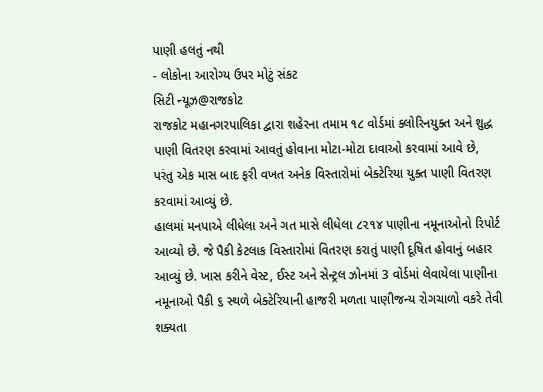પાણી હલતું નથી
- લોકોના આરોગ્ય ઉપર મોટું સંકટ
સિટી ન્યૂઝ@રાજકોટ
રાજકોટ મહાનગરપાલિકા દ્વારા શહેરના તમામ ૧૮ વોર્ડમાં ક્લોરિનયુક્ત અને શુદ્ધ પાણી વિતરણ કરવામાં આવતું હોવાના મોટા-મોટા દાવાઓ કરવામાં આવે છે, પરંતુ એક માસ બાદ ફરી વખત અનેક વિસ્તારોમાં બેક્ટેરિયા યુક્ત પાણી વિતરણ કરવામાં આવ્યું છે.
હાલમાં મનપાએ લીધેલા અને ગત માસે લીધેલા ૮૨૧૪ પાણીના નમૂનાઓનો રિપોર્ટ આવ્યો છે. જે પૈકી કેટલાક વિસ્તારોમાં વિતરણ કરાતું પાણી દૂષિત હોવાનું બહાર આવ્યું છે. ખાસ કરીને વેસ્ટ, ઈસ્ટ અને સેન્ટ્રલ ઝોનમાં 3 વોર્ડમાં લેવાયેલા પાણીના નમૂનાઓ પૈકી ૬ સ્થળે બેક્ટેરિયાની હાજરી મળતા પાણીજન્ય રોગચાળો વકરે તેવી શક્યતા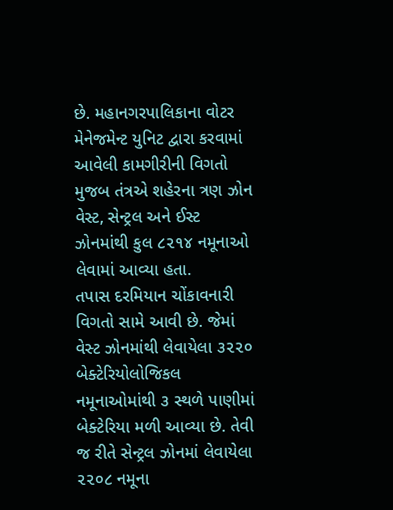છે. મહાનગરપાલિકાના વોટર મેનેજમેન્ટ યુનિટ દ્વારા કરવામાં આવેલી કામગીરીની વિગતો મુજબ તંત્રએ શહેરના ત્રણ ઝોન વેસ્ટ, સેન્ટ્રલ અને ઈસ્ટ ઝોનમાંથી કુલ ૮૨૧૪ નમૂનાઓ લેવામાં આવ્યા હતા.
તપાસ દરમિયાન ચોંકાવનારી વિગતો સામે આવી છે. જેમાં વેસ્ટ ઝોનમાંથી લેવાયેલા ૩૨૨૦ બેક્ટેરિયોલોજિકલ નમૂનાઓમાંથી ૩ સ્થળે પાણીમાં બેક્ટેરિયા મળી આવ્યા છે. તેવી જ રીતે સેન્ટ્રલ ઝોનમાં લેવાયેલા ૨૨૦૮ નમૂના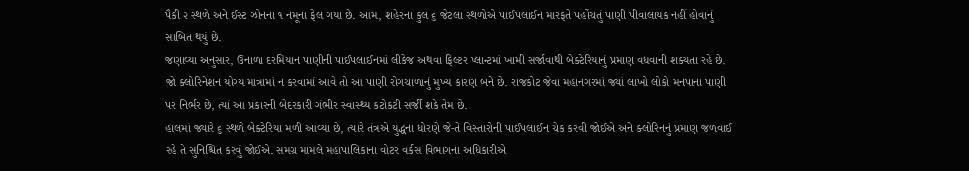પૈકી ૨ સ્થળે અને ઈસ્ટ ઝોનના ૧ નમૂના ફેલ ગયા છે. આમ, શહેરના કુલ ૬ જેટલા સ્થળોએ પાઈપલાઈન મારફતે પહોંચતું પાણી પીવાલાયક નહીં હોવાનું સાબિત થયું છે.
જણાવ્યા અનુસાર, ઉનાળા દરમિયાન પાણીની પાઈપલાઈનમાં લીકેજ અથવા ફિલ્ટર પ્લાન્ટમાં ખામી સર્જાવાથી બેક્ટેરિયાનું પ્રમાણ વધવાની શક્યતા રહે છે. જો ક્લોરિનેશન યોગ્ય માત્રામાં ન કરવામાં આવે તો આ પાણી રોગચાળાનું મુખ્ય કારણ બને છે. રાજકોટ જેવા મહાનગરમાં જ્યાં લાખો લોકો મનપાના પાણી પર નિર્ભર છે, ત્યાં આ પ્રકારની બેદરકારી ગંભીર સ્વાસ્થ્ય કટોકટી સર્જી શકે તેમ છે.
હાલમાં જ્યારે ૬ સ્થળે બેક્ટેરિયા મળી આવ્યા છે, ત્યારે તંત્રએ યુદ્ધના ધોરણે જે-તે વિસ્તારોની પાઈપલાઈન ચેક કરવી જોઈએ અને ક્લોરિનનું પ્રમાણ જળવાઈ રહે તે સુનિશ્ચિત કરવું જોઈએ. સમગ્ર મામલે મહાપાલિકાના વોટર વર્કસ વિભાગના અધિકારીએ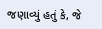જણાવ્યું હતું કે, જે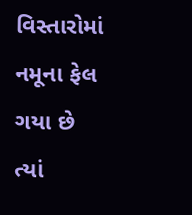વિસ્તારોમાં નમૂના ફેલ ગયા છે ત્યાં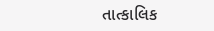તાત્કાલિક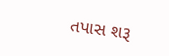તપાસ શરૂ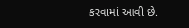કરવામાં આવી છે.